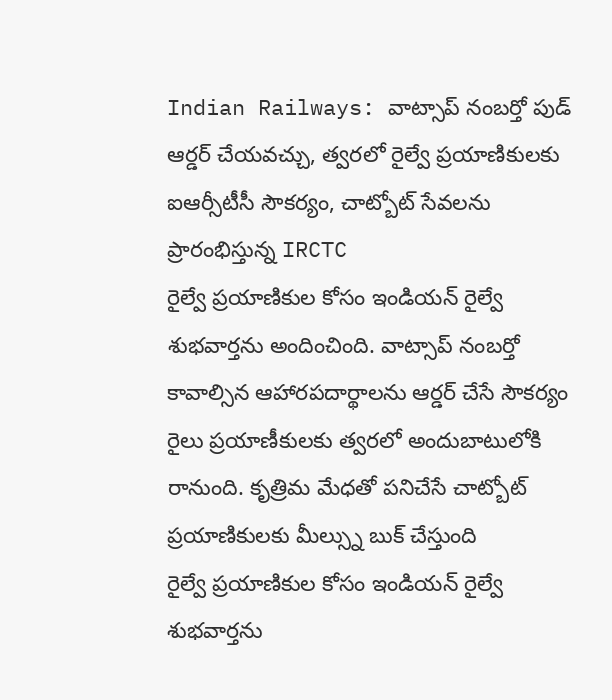Indian Railways: వాట్సాప్ నంబర్తో పుడ్ ఆర్డర్ చేయవచ్చు, త్వరలో రైల్వే ప్రయాణికులకు ఐఆర్సీటీసీ సౌకర్యం, చాట్బోట్ సేవలను ప్రారంభిస్తున్న IRCTC
రైల్వే ప్రయాణికుల కోసం ఇండియన్ రైల్వే శుభవార్తను అందించింది. వాట్సాప్ నంబర్తో కావాల్సిన ఆహారపదార్థాలను ఆర్డర్ చేసే సౌకర్యం రైలు ప్రయాణీకులకు త్వరలో అందుబాటులోకి రానుంది. కృత్రిమ మేధతో పనిచేసే చాట్బోట్ ప్రయాణికులకు మీల్స్ను బుక్ చేస్తుంది
రైల్వే ప్రయాణికుల కోసం ఇండియన్ రైల్వే శుభవార్తను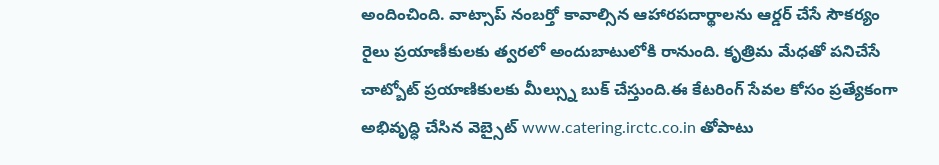అందించింది. వాట్సాప్ నంబర్తో కావాల్సిన ఆహారపదార్థాలను ఆర్డర్ చేసే సౌకర్యం రైలు ప్రయాణీకులకు త్వరలో అందుబాటులోకి రానుంది. కృత్రిమ మేధతో పనిచేసే చాట్బోట్ ప్రయాణికులకు మీల్స్ను బుక్ చేస్తుంది.ఈ కేటరింగ్ సేవల కోసం ప్రత్యేకంగా అభివృద్ధి చేసిన వెబ్సైట్ www.catering.irctc.co.in తోపాటు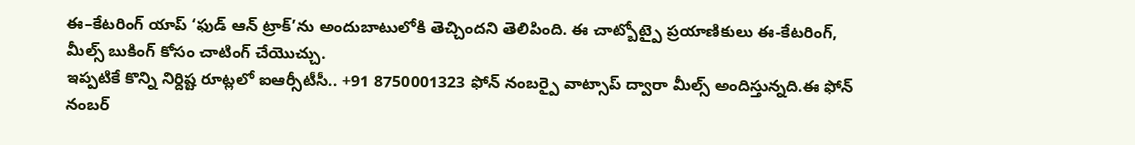ఈ–కేటరింగ్ యాప్ ‘ఫుడ్ ఆన్ ట్రాక్’ను అందుబాటులోకి తెచ్చిందని తెలిపింది. ఈ చాట్బోట్పై ప్రయాణికులు ఈ-కేటరింగ్, మీల్స్ బుకింగ్ కోసం చాటింగ్ చేయొచ్చు.
ఇప్పటికే కొన్ని నిర్దిష్ట రూట్లలో ఐఆర్సీటీసీ.. +91 8750001323 ఫోన్ నంబర్పై వాట్సాప్ ద్వారా మీల్స్ అందిస్తున్నది.ఈ ఫోన్ నంబర్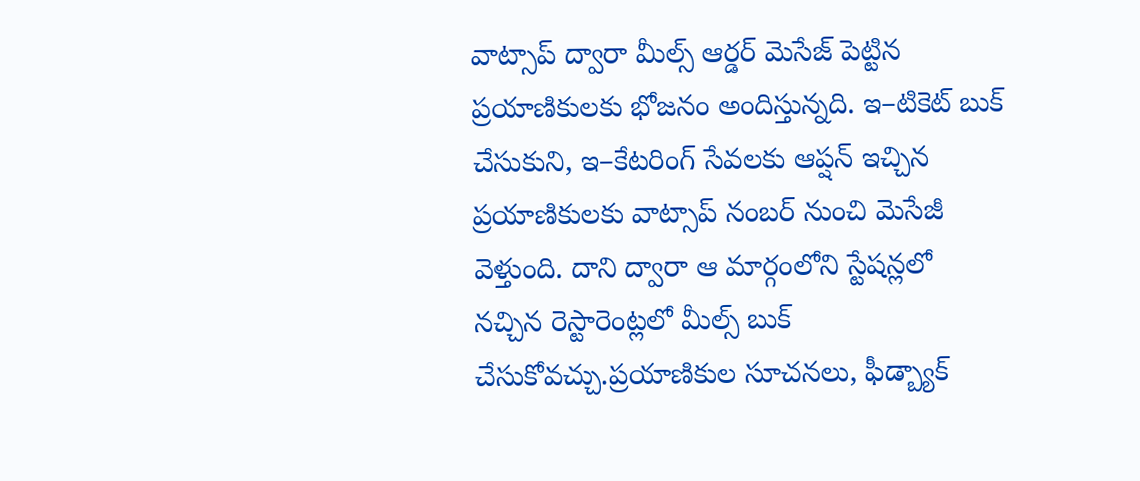వాట్సాప్ ద్వారా మీల్స్ ఆర్డర్ మెసేజ్ పెట్టిన ప్రయాణికులకు భోజనం అందిస్తున్నది. ఇ–టికెట్ బుక్ చేసుకుని, ఇ–కేటరింగ్ సేవలకు ఆప్షన్ ఇచ్చిన ప్రయాణికులకు వాట్సాప్ నంబర్ నుంచి మెసేజీ వెళ్తుంది. దాని ద్వారా ఆ మార్గంలోని స్టేషన్లలో నచ్చిన రెస్టారెంట్లలో మీల్స్ బుక్ చేసుకోవచ్చు.ప్రయాణికుల సూచనలు, ఫీడ్బ్యాక్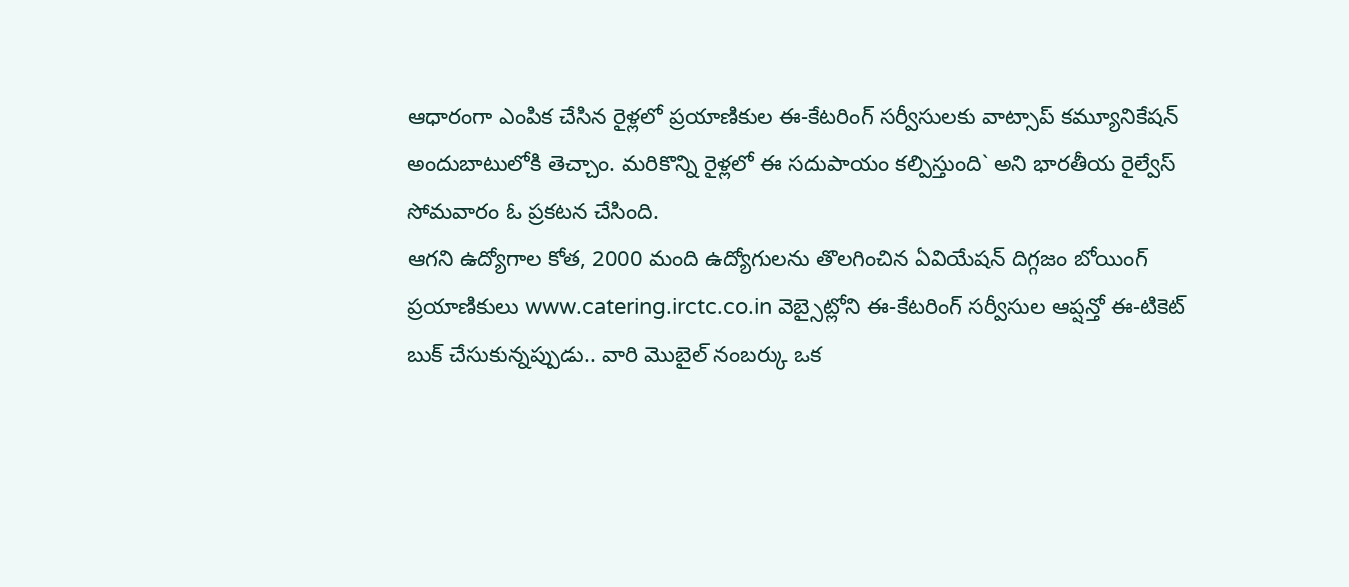ఆధారంగా ఎంపిక చేసిన రైళ్లలో ప్రయాణికుల ఈ-కేటరింగ్ సర్వీసులకు వాట్సాప్ కమ్యూనికేషన్ అందుబాటులోకి తెచ్చాం. మరికొన్ని రైళ్లలో ఈ సదుపాయం కల్పిస్తుంది` అని భారతీయ రైల్వేస్ సోమవారం ఓ ప్రకటన చేసింది.
ఆగని ఉద్యోగాల కోత, 2000 మంది ఉద్యోగులను తొలగించిన ఏవియేషన్ దిగ్గజం బోయింగ్
ప్రయాణికులు www.catering.irctc.co.in వెబ్సైట్లోని ఈ-కేటరింగ్ సర్వీసుల ఆప్షన్తో ఈ-టికెట్ బుక్ చేసుకున్నప్పుడు.. వారి మొబైల్ నంబర్కు ఒక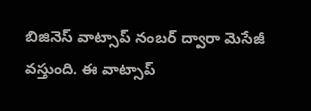బిజినెస్ వాట్సాప్ నంబర్ ద్వారా మెసేజీ వస్తుంది. ఈ వాట్సాప్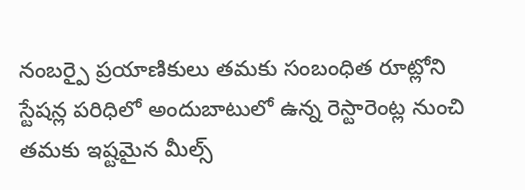నంబర్పై ప్రయాణికులు తమకు సంబంధిత రూట్లోని స్టేషన్ల పరిధిలో అందుబాటులో ఉన్న రెస్టారెంట్ల నుంచి తమకు ఇష్టమైన మీల్స్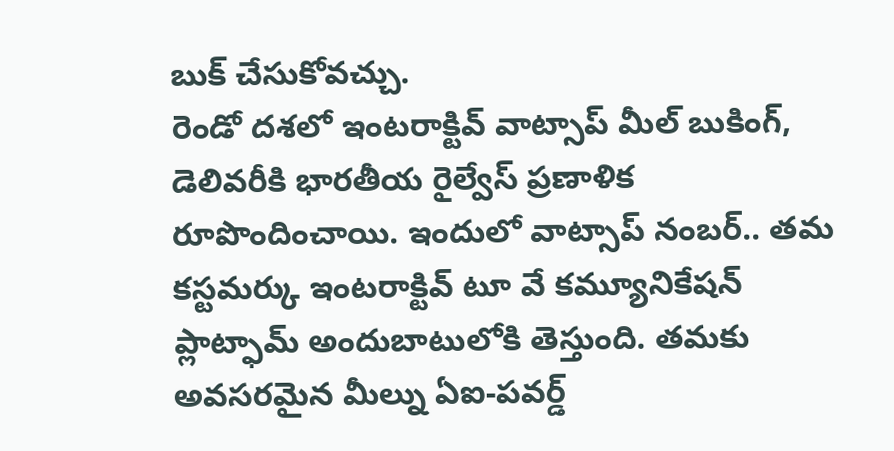బుక్ చేసుకోవచ్చు.
రెండో దశలో ఇంటరాక్టివ్ వాట్సాప్ మీల్ బుకింగ్, డెలివరీకి భారతీయ రైల్వేస్ ప్రణాళిక రూపొందించాయి. ఇందులో వాట్సాప్ నంబర్.. తమ కస్టమర్కు ఇంటరాక్టివ్ టూ వే కమ్యూనికేషన్ ప్లాట్ఫామ్ అందుబాటులోకి తెస్తుంది. తమకు అవసరమైన మీల్ను ఏఐ-పవర్డ్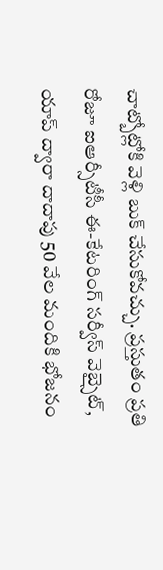చాట్బోట్లోకి వెళ్లి బుక్ చేసుకోవచ్చు. ప్రస్తుతం ప్రతి రోజూ ఐఆర్సీటీసీ ఈ-కేటరింగ్ సర్వీస్ వెబ్సైట్, యాప్ ద్వారా దాదాపు 50 వేల మందికి భోజనం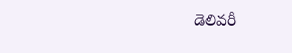డెలివరీ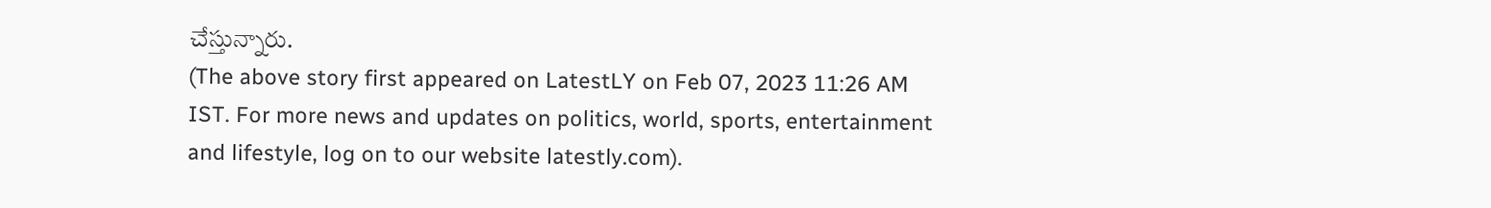చేస్తున్నారు.
(The above story first appeared on LatestLY on Feb 07, 2023 11:26 AM IST. For more news and updates on politics, world, sports, entertainment and lifestyle, log on to our website latestly.com).